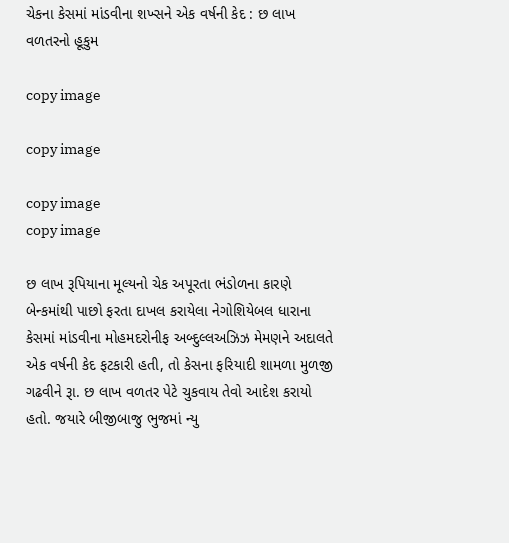ચેકના કેસમાં માંડવીના શખ્સને એક વર્ષની કેદ : છ લાખ વળતરનો હૂકુમ

copy image

copy image

copy image
copy image

છ લાખ રૂપિયાના મૂલ્યનો ચેક અપૂરતા ભંડોળના કારણે બેન્કમાંથી પાછો ફરતા દાખલ કરાયેલા નેગોશિયેબલ ધારાના કેસમાં માંડવીના મોહમદરોનીફ અબ્દુલ્લઅઝિઝ મેમણને અદાલતે એક વર્ષની કેદ ફટકારી હતી, તો કેસના ફરિયાદી શામળા મુળજી ગઢવીને રૂા. છ લાખ વળતર પેટે ચુકવાય તેવો આદેશ કરાયો હતો. જયારે બીજીબાજુ ભુજમાં ન્યુ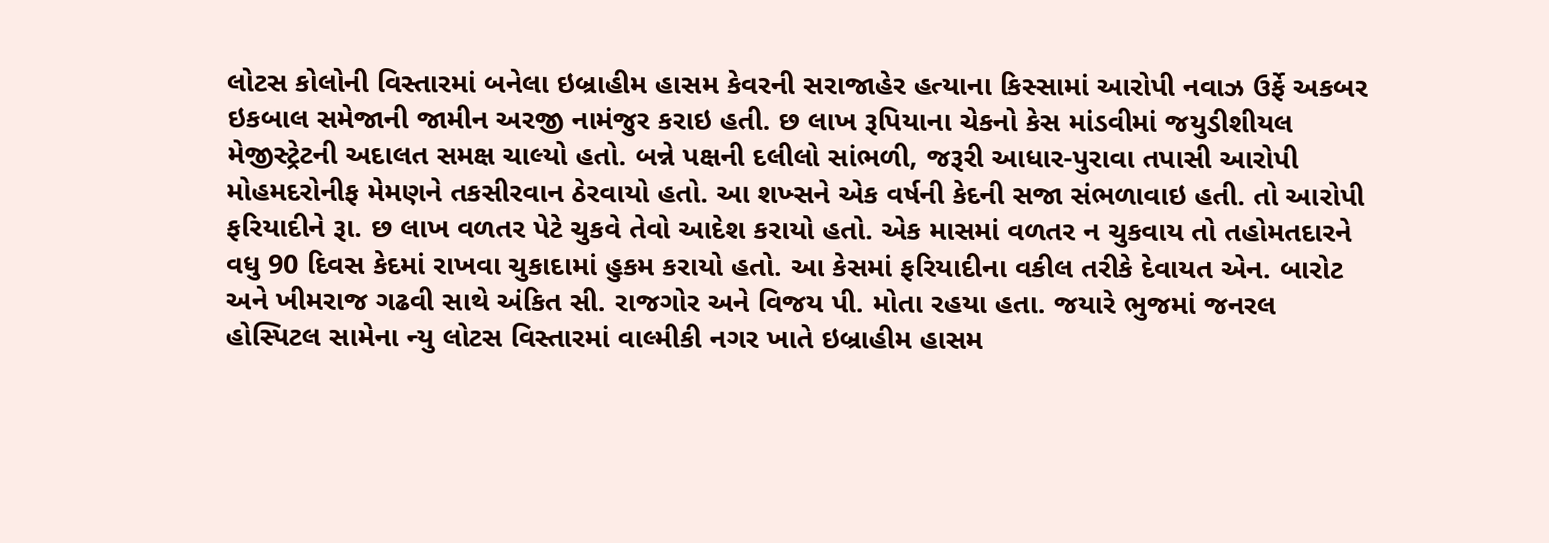લોટસ કોલોની વિસ્તારમાં બનેલા ઇબ્રાહીમ હાસમ કેવરની સરાજાહેર હત્યાના કિસ્સામાં આરોપી નવાઝ ઉર્ફે અકબર ઇકબાલ સમેજાની જામીન અરજી નામંજુર કરાઇ હતી. છ લાખ રૂપિયાના ચેકનો કેસ માંડવીમાં જયુડીશીયલ મેજીસ્ટ્રેટની અદાલત સમક્ષ ચાલ્યો હતો. બન્ને પક્ષની દલીલો સાંભળી, જરૂરી આધાર-પુરાવા તપાસી આરોપી મોહમદરોનીફ મેમણને તકસીરવાન ઠેરવાયો હતો. આ શખ્સને એક વર્ષની કેદની સજા સંભળાવાઇ હતી. તો આરોપી ફરિયાદીને રૂા. છ લાખ વળતર પેટે ચુકવે તેવો આદેશ કરાયો હતો. એક માસમાં વળતર ન ચુકવાય તો તહોમતદારને વધુ 90 દિવસ કેદમાં રાખવા ચુકાદામાં હુકમ કરાયો હતો. આ કેસમાં ફરિયાદીના વકીલ તરીકે દેવાયત એન. બારોટ અને ખીમરાજ ગઢવી સાથે અંકિત સી. રાજગોર અને વિજય પી. મોતા રહયા હતા. જયારે ભુજમાં જનરલ હોસ્પિટલ સામેના ન્યુ લોટસ વિસ્તારમાં વાલ્મીકી નગર ખાતે ઇબ્રાહીમ હાસમ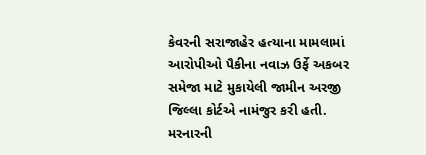કેવરની સરાજાહેર હત્યાના મામલામાં આરોપીઓ પૈકીના નવાઝ ઉર્ફે અકબર સમેજા માટે મુકાયેલી જામીન અરજી જિલ્લા કોર્ટએ નામંજુર કરી હતી. મરનારની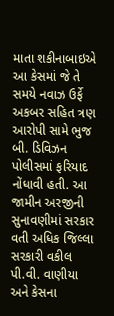માતા શકીનાબાઇએ આ કેસમાં જે તે સમયે નવાઝ ઉર્ફે અકબર સહિત ત્રણ આરોપી સામે ભુજ બી. ડિવિઝન પોલીસમાં ફરિયાદ નોંધાવી હતી. આ જામીન અરજીની સુનાવણીમાં સરકાર વતી અધિક જિલ્લા સરકારી વકીલ પી.વી. વાણીયા અને કેસના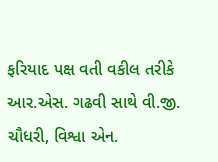ફરિયાદ પક્ષ વતી વકીલ તરીકે આર.એસ. ગઢવી સાથે વી.જી. ચૌધરી, વિશ્વા એન.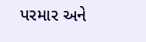પરમાર અને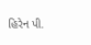હિરેન પી.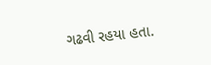ગઢવી રહયા હતા.